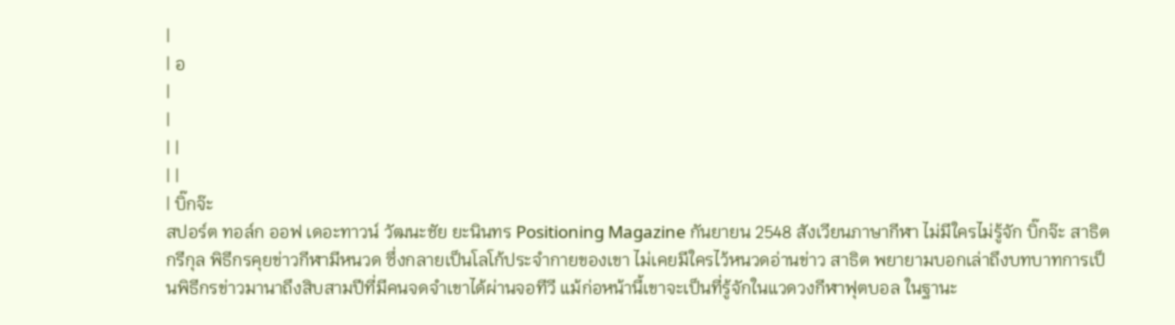|
| อ
|
|
| |
| |
| บิ๊กจ๊ะ
สปอร์ต ทอล์ก ออฟ เดอะทาวน์ วัฒนะชัย ยะนินทร Positioning Magazine กันยายน 2548 สังเวียนภาษากีฬา ไม่มีใครไม่รู้จัก บิ๊กจ๊ะ สาธิต กรีกุล พิธีกรคุยข่าวกีฬามีหนวด ซึ่งกลายเป็นโลโก้ประจำกายของเขา ไม่เคยมีใครไว้หนวดอ่านข่าว สาธิต พยายามบอกเล่าถึงบทบาทการเป็นพิธีกรข่าวมานาถึงสิบสามปีที่มีคนจดจำเขาได้ผ่านจอทีวี แม้ก่อหน้านี้เขาจะเป็นที่รู้จักในแวดวงกีฬาฟุตบอล ในฐานะ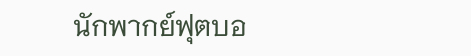นักพากย์ฟุตบอ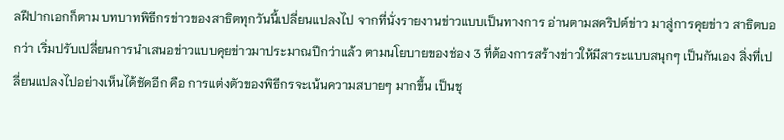ลฝีปากเอกก็ตาม บทบาทพิธีกรข่าวของสาธิตทุกวันนี้เปลี่ยนแปลงไป จากที่นั่งรายงานข่าวแบบเป็นทางการ อ่านตามสคริปต์ข่าว มาสู่การคุยข่าว สาธิตบอกว่า เริ่มปรับเปลี่ยนการนำเสนอข่าวแบบคุยข่าวมาประมาณปีกว่าแล้ว ตามนโยบายของช่อง 3 ที่ต้องการสร้างข่าวให้มีสาระแบบสนุกๆ เป็นกันเอง สิ่งที่เปลี่ยนแปลงไปอย่างเห็นได้ชัดอีก คือ การแต่งตัวของพิธีกรจะเน้นความสบายๆ มากขึ้น เป็นชุ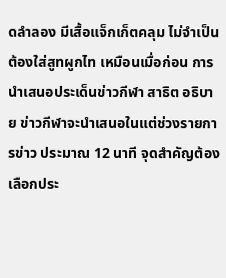ดลำลอง มีเสื้อแจ็กเก็ตคลุม ไม่จำเป็นต้องใส่สูทผูกไท เหมือนเมื่อก่อน การนำเสนอประเด็นข่าวกีฬา สาธิต อธิบาย ข่าวกีฬาจะนำเสนอในแต่ช่วงรายการข่าว ประมาณ 12 นาที จุดสำคัญต้องเลือกประ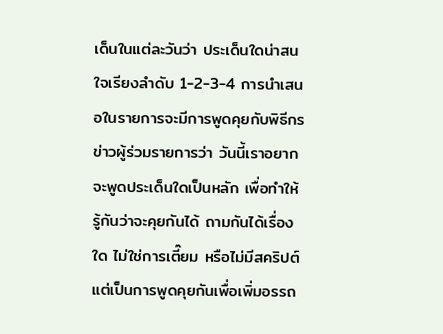เด็นในแต่ละวันว่า ประเด็นใดน่าสนใจเรียงลำดับ 1-2-3-4 การนำเสนอในรายการจะมีการพูดคุยกับพิธีกรข่าวผู้ร่วมรายการว่า วันนี้เราอยากจะพูดประเด็นใดเป็นหลัก เพื่อทำให้รู้กันว่าจะคุยกันได้ ถามกันได้เรื่องใด ไม่ใช่การเตี๊ยม หรือไม่มีสคริปต์ แต่เป็นการพูดคุยกันเพื่อเพิ่มอรรถ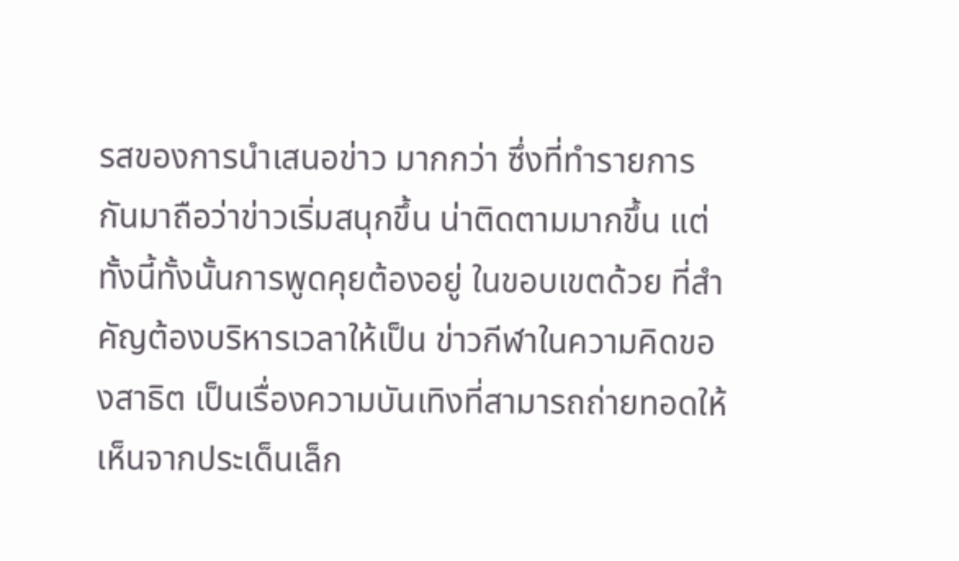รสของการนำเสนอข่าว มากกว่า ซึ่งที่ทำรายการกันมาถือว่าข่าวเริ่มสนุกขึ้น น่าติดตามมากขึ้น แต่ทั้งนี้ทั้งนั้นการพูดคุยต้องอยู่ ในขอบเขตด้วย ที่สำคัญต้องบริหารเวลาให้เป็น ข่าวกีฬาในความคิดของสาธิต เป็นเรื่องความบันเทิงที่สามารถถ่ายทอดให้เห็นจากประเด็นเล็ก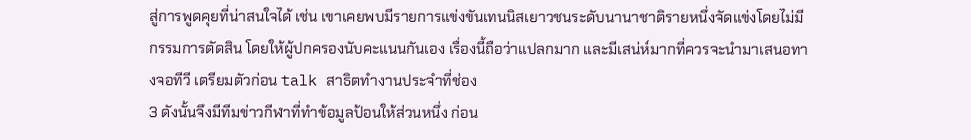สู่การพูดคุยที่น่าสนใจได้ เช่น เขาเคยพบมีรายการแข่งขันเทนนิสเยาวชนระดับนานาชาติรายหนึ่งจัดแข่งโดยไม่มีกรรมการตัดสิน โดยให้ผู้ปกครองนับคะแนนกันเอง เรื่องนี้ถือว่าแปลกมาก และมีเสน่ห์มากที่ควรจะนำมาเสนอทางจอทีวี เตรียมตัวก่อน talk สาธิตทำงานประจำที่ช่อง
3 ดังนั้นจึงมีทีมข่าวกีฬาที่ทำข้อมูลป้อนให้ส่วนหนึ่ง ก่อน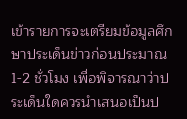เข้ารายการจะเตรียมข้อมูลศึกษาประเด็นข่าวก่อนประมาณ
1-2 ชั่วโมง เพื่อพิจารณาว่าประเด็นใดควรนำเสนอเป็นป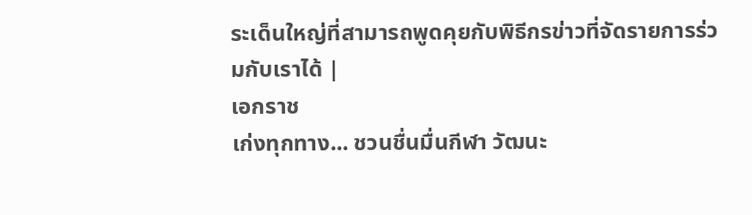ระเด็นใหญ่ที่สามารถพูดคุยกับพิธีกรข่าวที่จัดรายการร่วมกับเราได้ |
เอกราช
เก่งทุกทาง... ชวนชื่นมื่นกีฬา วัฒนะ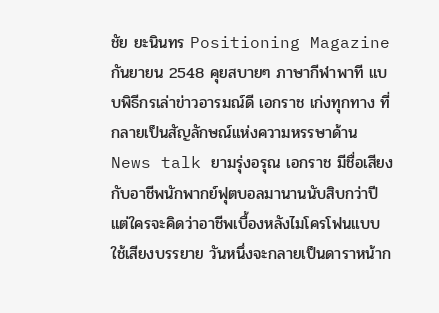ชัย ยะนินทร Positioning Magazine กันยายน 2548 คุยสบายๆ ภาษากีฬาพาที แบบพิธีกรเล่าข่าวอารมณ์ดี เอกราช เก่งทุกทาง ที่กลายเป็นสัญลักษณ์แห่งความหรรษาด้าน News talk ยามรุ่งอรุณ เอกราช มีชื่อเสียงกับอาชีพนักพากย์ฟุตบอลมานานนับสิบกว่าปี แต่ใครจะคิดว่าอาชีพเบื้องหลังไมโครโฟนแบบใช้เสียงบรรยาย วันหนึ่งจะกลายเป็นดาราหน้าก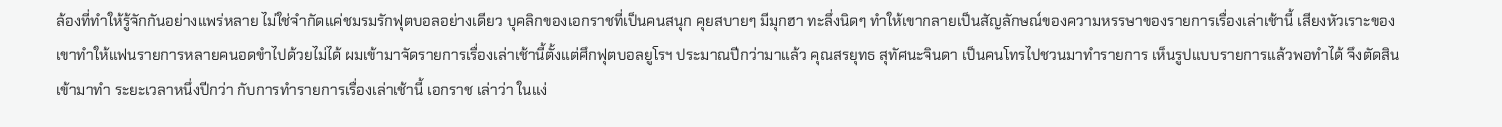ล้องที่ทำให้รู้จักกันอย่างแพร่หลาย ไม่ใช่จำกัดแค่ชมรมรักฟุตบอลอย่างเดียว บุคลิกของเอกราชที่เป็นคนสนุก คุยสบายๆ มีมุกฮา ทะลึ่งนิดๆ ทำให้เขากลายเป็นสัญลักษณ์ของความหรรษาของรายการเรื่องเล่าเช้านี้ เสียงหัวเราะของเขาทำให้แฟนรายการหลายคนอดขำไปด้วยไม่ได้ ผมเข้ามาจัดรายการเรื่องเล่าเช้านี้ตั้งแต่ศึกฟุตบอลยูโรฯ ประมาณปีกว่ามาแล้ว คุณสรยุทธ สุทัศนะจินดา เป็นคนโทรไปชวนมาทำรายการ เห็นรูปแบบรายการแล้วพอทำได้ จึงตัดสินเข้ามาทำ ระยะเวลาหนึ่งปีกว่า กับการทำรายการเรื่องเล่าเช้านี้ เอกราช เล่าว่า ในแง่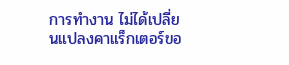การทำงาน ไม่ได้เปลี่ยนแปลงคาแร็กเตอร์ขอ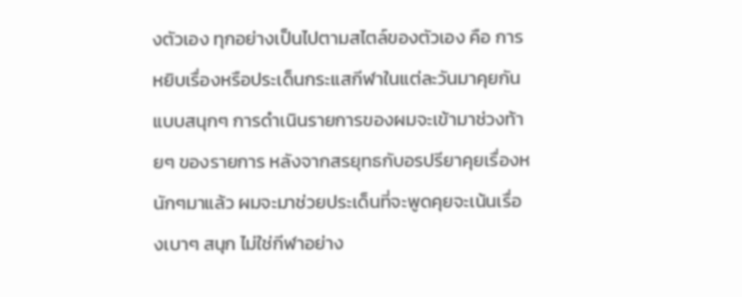งตัวเอง ทุกอย่างเป็นไปตามสไตล์ของตัวเอง คือ การหยิบเรื่องหรือประเด็นกระแสกีฬาในแต่ละวันมาคุยกันแบบสนุกๆ การดำเนินรายการของผมจะเข้ามาช่วงท้ายๆ ของรายการ หลังจากสรยุทธกับอรปรียาคุยเรื่องหนักๆมาแล้ว ผมจะมาช่วยประเด็นที่จะพูดคุยจะเน้นเรื่องเบาๆ สนุก ไม่ใช่กีฬาอย่าง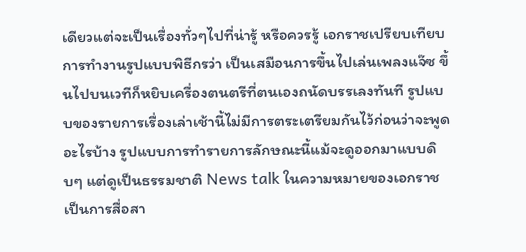เดียวแต่จะเป็นเรื่องทั่วๆไปที่น่ารู้ หรือควรรู้ เอกราชเปรียบเทียบการทำงานรูปแบบพิธีกรว่า เป็นเสมือนการขึ้นไปเล่นเพลงแจ๊ซ ขึ้นไปบนเวทีก็หยิบเครื่องตนตรีที่ตนเองถนัดบรรเลงทันที รูปแบบของรายการเรื่องเล่าเช้านี้ไม่มีการตระเตรียมกันไว้ก่อนว่าจะพูดอะไรบ้าง รูปแบบการทำรายการลักษณะนี้แม้จะดูออกมาแบบดิบๆ แต่ดูเป็นธรรมชาติ News talk ในความหมายของเอกราช เป็นการสื่อสา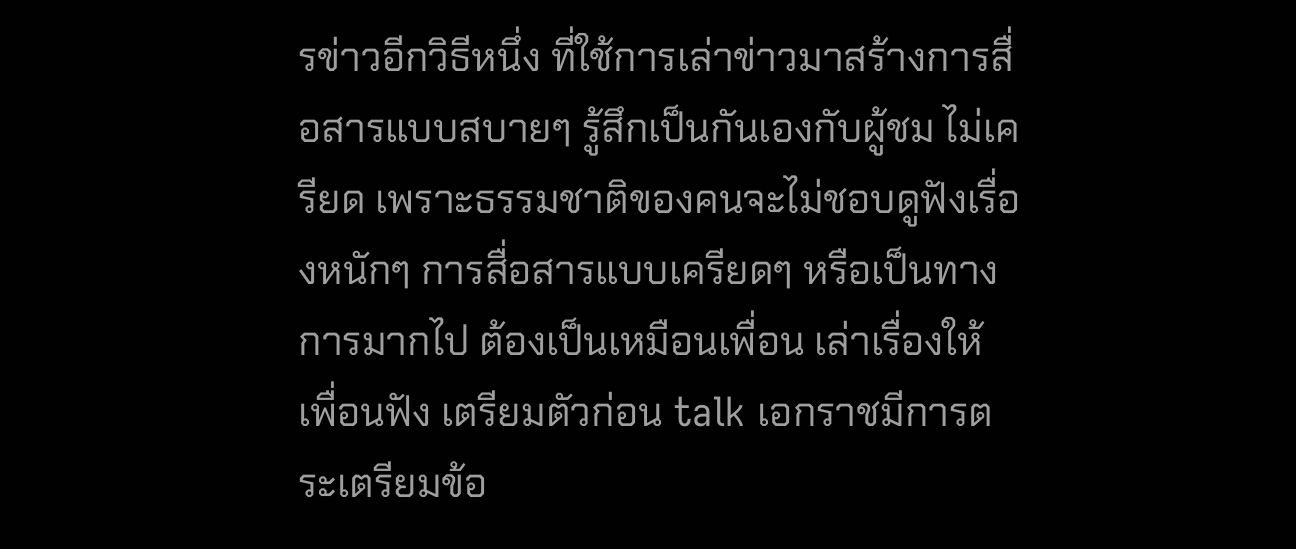รข่าวอีกวิธีหนึ่ง ที่ใช้การเล่าข่าวมาสร้างการสื่อสารแบบสบายๆ รู้สึกเป็นกันเองกับผู้ชม ไม่เครียด เพราะธรรมชาติของคนจะไม่ชอบดูฟังเรื่องหนักๆ การสื่อสารแบบเครียดๆ หรือเป็นทางการมากไป ต้องเป็นเหมือนเพื่อน เล่าเรื่องให้เพื่อนฟัง เตรียมตัวก่อน talk เอกราชมีการตระเตรียมข้อ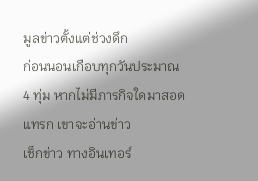มูลข่าวตั้งแต่ช่วงดึก
ก่อนนอนเกือบทุกวันประมาณ 4 ทุ่ม หากไม่มีภารกิจใดมาสอดแทรก เขาจะอ่านข่าว
เช็กข่าว ทางอินเทอร์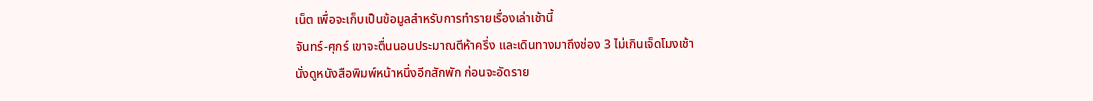เน็ต เพื่อจะเก็บเป็นข้อมูลสำหรับการทำรายเรื่องเล่าเช้านี้
จันทร์-ศุกร์ เขาจะตื่นนอนประมาณตีห้าครึ่ง และเดินทางมาถึงช่อง 3 ไม่เกินเจ็ดโมงเช้า
นั่งดูหนังสือพิมพ์หน้าหนึ่งอีกสักพัก ก่อนจะอัดราย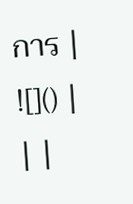การ |
![]() |
| |